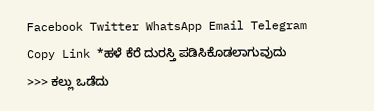Facebook Twitter WhatsApp Email Telegram Copy Link *ಹಳೆ ಕೆರೆ ದುರಸ್ತಿ ಪಡಿಸಿಕೊಡಲಾಗುವುದು >>> ಕಲ್ಲು ಒಡೆದು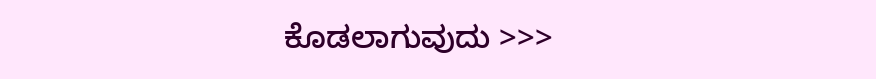ಕೊಡಲಾಗುವುದು >>>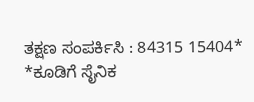ತಕ್ಷಣ ಸಂಪರ್ಕಿಸಿ : 84315 15404*
*ಕೂಡಿಗೆ ಸೈನಿಕ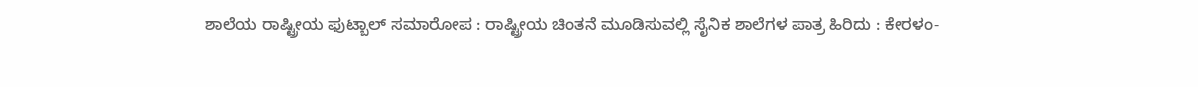ಶಾಲೆಯ ರಾಷ್ಟ್ರೀಯ ಫುಟ್ಬಾಲ್ ಸಮಾರೋಪ : ರಾಷ್ಟ್ರೀಯ ಚಿಂತನೆ ಮೂಡಿಸುವಲ್ಲಿ ಸೈನಿಕ ಶಾಲೆಗಳ ಪಾತ್ರ ಹಿರಿದು : ಕೇರಳಂ-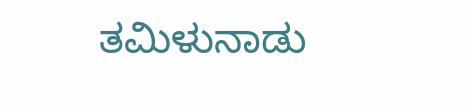ತಮಿಳುನಾಡು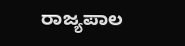ರಾಜ್ಯಪಾಲ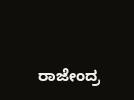ರಾಜೇಂದ್ರ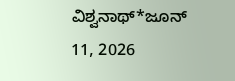ವಿಶ್ವನಾಥ್*ಜೂನ್ 11, 2026